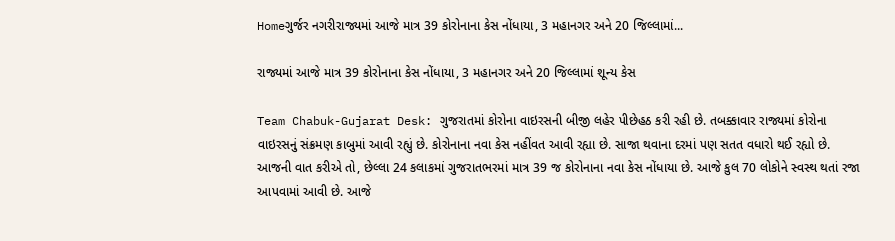Homeગુર્જર નગરીરાજ્યમાં આજે માત્ર 39 કોરોનાના કેસ નોંધાયા, 3 મહાનગર અને 20 જિલ્લામાં...

રાજ્યમાં આજે માત્ર 39 કોરોનાના કેસ નોંધાયા, 3 મહાનગર અને 20 જિલ્લામાં શૂન્ય કેસ

Team Chabuk-Gujarat Desk: ગુજરાતમાં કોરોના વાઇરસની બીજી લહેર પીછેહઠ કરી રહી છે. તબક્કાવાર રાજ્યમાં કોરોના વાઇરસનું સંક્રમણ કાબુમાં આવી રહ્યું છે. કોરોનાના નવા કેસ નહીંવત આવી રહ્યા છે. સાજા થવાના દરમાં પણ સતત વધારો થઈ રહ્યો છે. આજની વાત કરીએ તો, છેલ્લા 24 કલાકમાં ગુજરાતભરમાં માત્ર 39 જ કોરોનાના નવા કેસ નોંધાયા છે. આજે કુલ 70 લોકોને સ્વસ્થ થતાં રજા આપવામાં આવી છે. આજે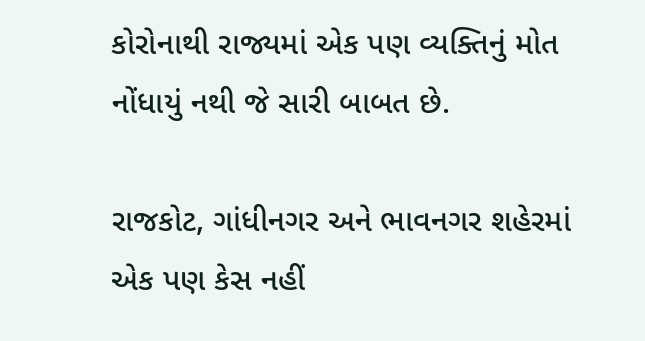કોરોનાથી રાજ્યમાં એક પણ વ્યક્તિનું મોત નોંધાયું નથી જે સારી બાબત છે.

રાજકોટ, ગાંધીનગર અને ભાવનગર શહેરમાં એક પણ કેસ નહીં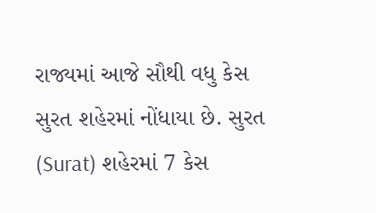રાજ્યમાં આજે સૌથી વધુ કેસ સુરત શહેરમાં નોંધાયા છે. સુરત (Surat) શહેરમાં 7 કેસ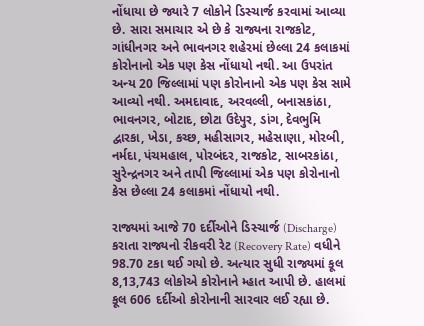નોંધાયા છે જ્યારે 7 લોકોને ડિસ્ચાર્જ કરવામાં આવ્યા છે. સારા સમાચાર એ છે કે રાજ્યના રાજકોટ, ગાંધીનગર અને ભાવનગર શહેરમાં છેલ્લા 24 કલાકમાં કોરોનાનો એક પણ કેસ નોંધાયો નથી. આ ઉપરાંત અન્ય 20 જિલ્લામાં પણ કોરોનાનો એક પણ કેસ સામે આવ્યો નથી. અમદાવાદ, અરવલ્લી, બનાસકાંઠા, ભાવનગર, બોટાદ, છોટા ઉદેપુર, ડાંગ, દેવભુમિ દ્વારકા, ખેડા, કચ્છ, મહીસાગર, મહેસાણા, મોરબી, નર્મદા, પંચમહાલ, પોરબંદર, રાજકોટ, સાબરકાંઠા, સુરેન્દ્રનગર અને તાપી જિલ્લામાં એક પણ કોરોનાનો કેસ છેલ્લા 24 કલાકમાં નોંધાયો નથી.

રાજ્યમાં આજે 70 દર્દીઓને ડિસ્ચાર્જ (Discharge) કરાતા રાજ્યનો રીકવરી રેટ (Recovery Rate) વધીને 98.70 ટકા થઈ ગયો છે. અત્યાર સુધી રાજ્યમાં કૂલ 8,13,743 લોકોએ કોરોનાને મ્હાત આપી છે. હાલમાં કૂલ 606 દર્દીઓ કોરોનાની સારવાર લઈ રહ્યા છે.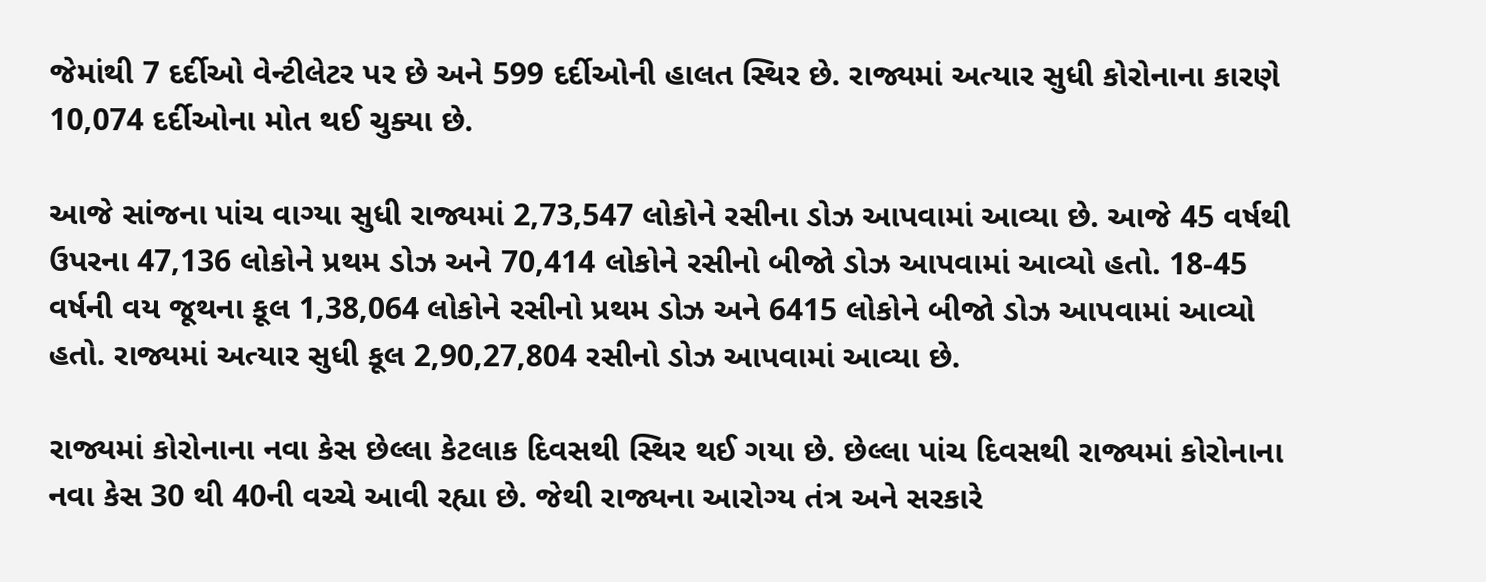જેમાંથી 7 દર્દીઓ વેન્ટીલેટર પર છે અને 599 દર્દીઓની હાલત સ્થિર છે. રાજ્યમાં અત્યાર સુધી કોરોનાના કારણે 10,074 દર્દીઓના મોત થઈ ચુક્યા છે.

આજે સાંજના પાંચ વાગ્યા સુધી રાજ્યમાં 2,73,547 લોકોને રસીના ડોઝ આપવામાં આવ્યા છે. આજે 45 વર્ષથી ઉપરના 47,136 લોકોને પ્રથમ ડોઝ અને 70,414 લોકોને રસીનો બીજો ડોઝ આપવામાં આવ્યો હતો. 18-45 વર્ષની વય જૂથના કૂલ 1,38,064 લોકોને રસીનો પ્રથમ ડોઝ અને 6415 લોકોને બીજો ડોઝ આપવામાં આવ્યો હતો. રાજ્યમાં અત્યાર સુધી કૂલ 2,90,27,804 રસીનો ડોઝ આપવામાં આવ્યા છે.

રાજ્યમાં કોરોનાના નવા કેસ છેલ્લા કેટલાક દિવસથી સ્થિર થઈ ગયા છે. છેલ્લા પાંચ દિવસથી રાજ્યમાં કોરોનાના નવા કેસ 30 થી 40ની વચ્ચે આવી રહ્યા છે. જેથી રાજ્યના આરોગ્ય તંત્ર અને સરકારે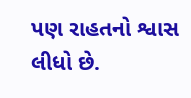પણ રાહતનો શ્વાસ લીધો છે.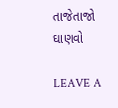તાજેતાજો ઘાણવો

LEAVE A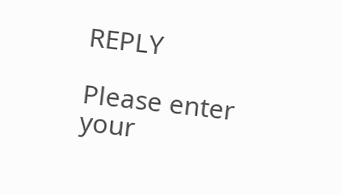REPLY

Please enter your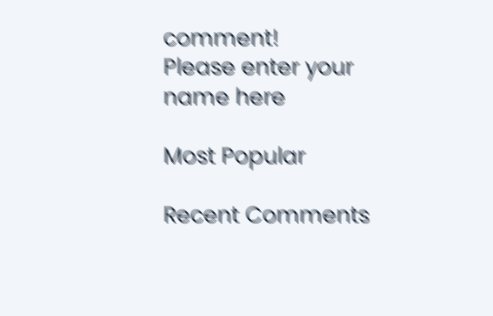comment!
Please enter your name here

Most Popular

Recent Comments